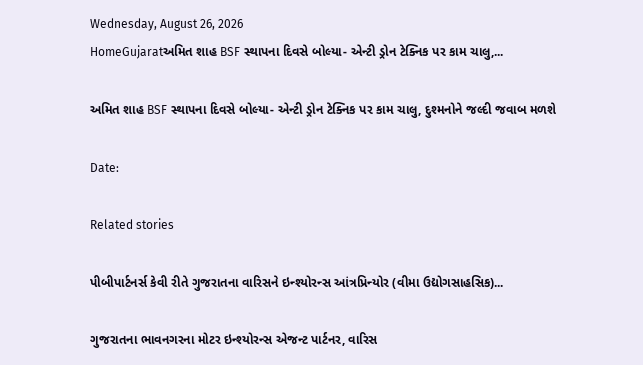Wednesday, August 26, 2026
HomeGujaratઅમિત શાહ BSF સ્થાપના દિવસે બોલ્યા- એન્ટી ડ્રોન ટેક્નિક પર કામ ચાલુ,...

અમિત શાહ BSF સ્થાપના દિવસે બોલ્યા- એન્ટી ડ્રોન ટેક્નિક પર કામ ચાલુ, દુશ્મનોને જલ્દી જવાબ મળશે

Date:

Related stories

પીબીપાર્ટનર્સ કેવી રીતે ગુજરાતના વારિસને ઇન્શ્યોરન્સ આંત્રપ્રિન્યોર (વીમા ઉદ્યોગસાહસિક)...

ગુજરાતના ભાવનગરના મોટર ઇન્શ્યોરન્સ એજન્ટ પાર્ટનર, વારિસ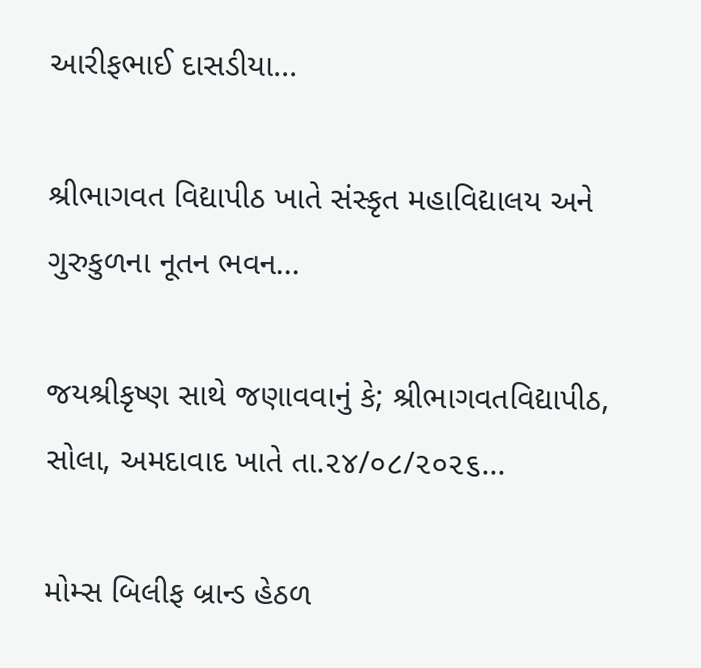આરીફભાઈ દાસડીયા...

શ્રીભાગવત વિદ્યાપીઠ ખાતે સંસ્કૃત મહાવિદ્યાલય અને ગુરુકુળના નૂતન ભવન...

જયશ્રીકૃષ્ણ સાથે જણાવવાનું કે; શ્રીભાગવતવિદ્યાપીઠ, સોલા, અમદાવાદ ખાતે તા.૨૪/૦૮/૨૦૨૬...

મોમ્સ બિલીફ બ્રાન્ડ હેઠળ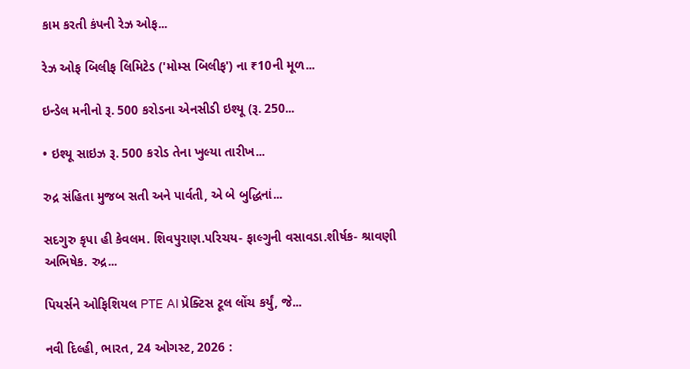કામ કરતી કંપની રેઝ ઓફ...

રેઝ ઓફ બિલીફ લિમિટેડ ('મોમ્સ બિલીફ') ના ₹10ની મૂળ...

ઇન્ડેલ મનીનો રૂ. 500 કરોડના એનસીડી ઇશ્યૂ (રૂ. 250...

• ઇશ્યૂ સાઇઝ રૂ. 500 કરોડ તેના ખુલ્યા તારીખ...

રુદ્ર સંહિતા મુજબ સતી અને પાર્વતી, એ બે બુદ્ધિનાં...

સદગુરુ કૃપા હી કેવલમ. શિવપુરાણ.પરિચય- ફાલ્ગુની વસાવડા.શીર્ષક- શ્રાવણી અભિષેક. રુદ્ર...

પિયર્સને ઓફિશિયલ PTE AI પ્રેક્ટિસ ટૂલ લોંચ કર્યું, જે...

નવી દિલ્હી, ભારત, 24 ઓગસ્ટ, 2026 :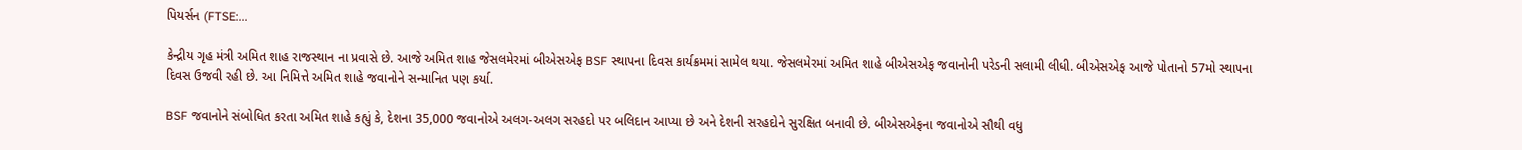પિયર્સન (FTSE:...

કેન્દ્રીય ગૃહ મંત્રી અમિત શાહ રાજસ્થાન ના પ્રવાસે છે. આજે અમિત શાહ જેસલમેરમાં બીએસએફ BSF સ્થાપના દિવસ કાર્યક્રમમાં સામેલ થયા. જેસલમેરમાં અમિત શાહે બીએસએફ જવાનોની પરેડની સલામી લીધી. બીએસએફ આજે પોતાનો 57મો સ્થાપના દિવસ ઉજવી રહી છે. આ નિમિત્તે અમિત શાહે જવાનોને સન્માનિત પણ કર્યા.

BSF જવાનોને સંબોધિત કરતા અમિત શાહે કહ્યું કે, દેશના 35,000 જવાનોએ અલગ-અલગ સરહદો પર બલિદાન આપ્યા છે અને દેશની સરહદોને સુરક્ષિત બનાવી છે. બીએસએફના જવાનોએ સૌથી વધુ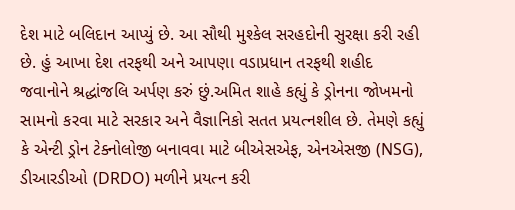દેશ માટે બલિદાન આપ્યું છે. આ સૌથી મુશ્કેલ સરહદોની સુરક્ષા કરી રહી છે. હું આખા દેશ તરફથી અને આપણા વડાપ્રધાન તરફથી શહીદ જવાનોને શ્રદ્ધાંજલિ અર્પણ કરું છું.અમિત શાહે કહ્યું કે ડ્રોનના જોખમનો સામનો કરવા માટે સરકાર અને વૈજ્ઞાનિકો સતત પ્રયત્નશીલ છે. તેમણે કહ્યું કે એન્ટી ડ્રોન ટેક્નોલોજી બનાવવા માટે બીએસએફ, એનએસજી (NSG), ડીઆરડીઓ (DRDO) મળીને પ્રયત્ન કરી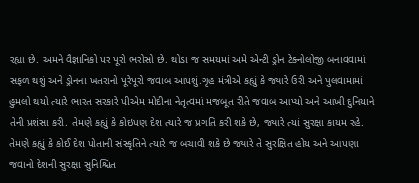રહ્યા છે. અમને વૈજ્ઞાનિકો પર પૂરો ભરોસો છે. થોડા જ સમયમાં અમે એન્ટી ડ્રોન ટેક્નોલોજી બનાવવામાં સફળ થશું અને ડ્રોનના ખતરાનો પૂરેપૂરો જવાબ આપશું.ગૃહ મંત્રીએ કહ્યું કે જ્યારે ઉરી અને પુલવામામાં હુમલો થયો ત્યારે ભારત સરકારે પીએમ મોદીના નેતૃત્વમાં મજબૂત રીતે જવાબ આપ્યો અને આખી દુનિયાને તેની પ્રશંસા કરી. તેમણે કહ્યું કે કોઇપણ દેશ ત્યારે જ પ્રગતિ કરી શકે છે, જ્યારે ત્યાં સુરક્ષા કાયમ રહે. તેમણે કહ્યું કે કોઈ દેશ પોતાની સંસ્કૃતિને ત્યારે જ બચાવી શકે છે જ્યારે તે સુરક્ષિત હોય અને આપણા જવાનો દેશની સુરક્ષા સુનિશ્ચિત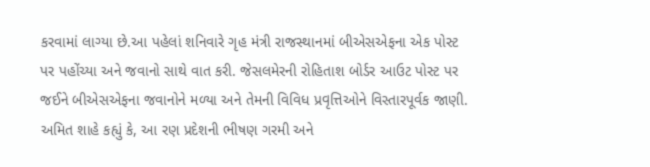કરવામાં લાગ્યા છે.આ પહેલાં શનિવારે ગૃહ મંત્રી રાજસ્થાનમાં બીએસએફના એક પોસ્ટ પર પહોંચ્યા અને જવાનો સાથે વાત કરી. જેસલમેરની રોહિતાશ બોર્ડર આઉટ પોસ્ટ પર જઈને બીએસએફના જવાનોને મળ્યા અને તેમની વિવિધ પ્રવૃત્તિઓને વિસ્તારપૂર્વક જાણી. અમિત શાહે કહ્યું કે, આ રણ પ્રદેશની ભીષણ ગરમી અને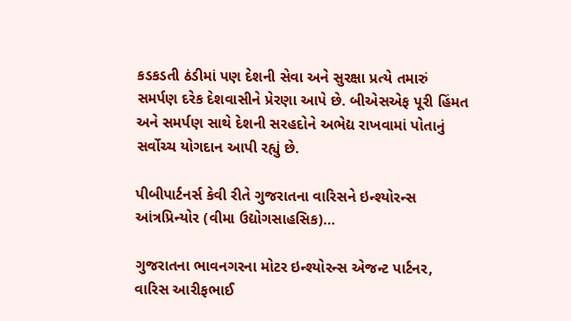કડકડતી ઠંડીમાં પણ દેશની સેવા અને સુરક્ષા પ્રત્યે તમારું સમર્પણ દરેક દેશવાસીને પ્રેરણા આપે છે. બીએસએફ પૂરી હિંમત અને સમર્પણ સાથે દેશની સરહદોને અભેદ્ય રાખવામાં પોતાનું સર્વોચ્ચ યોગદાન આપી રહ્યું છે.

પીબીપાર્ટનર્સ કેવી રીતે ગુજરાતના વારિસને ઇન્શ્યોરન્સ આંત્રપ્રિન્યોર (વીમા ઉદ્યોગસાહસિક)...

ગુજરાતના ભાવનગરના મોટર ઇન્શ્યોરન્સ એજન્ટ પાર્ટનર, વારિસ આરીફભાઈ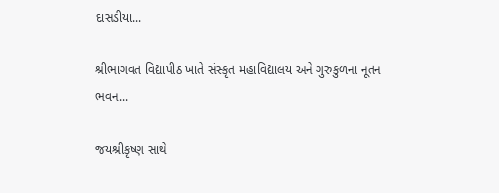દાસડીયા...

શ્રીભાગવત વિદ્યાપીઠ ખાતે સંસ્કૃત મહાવિદ્યાલય અને ગુરુકુળના નૂતન ભવન...

જયશ્રીકૃષ્ણ સાથે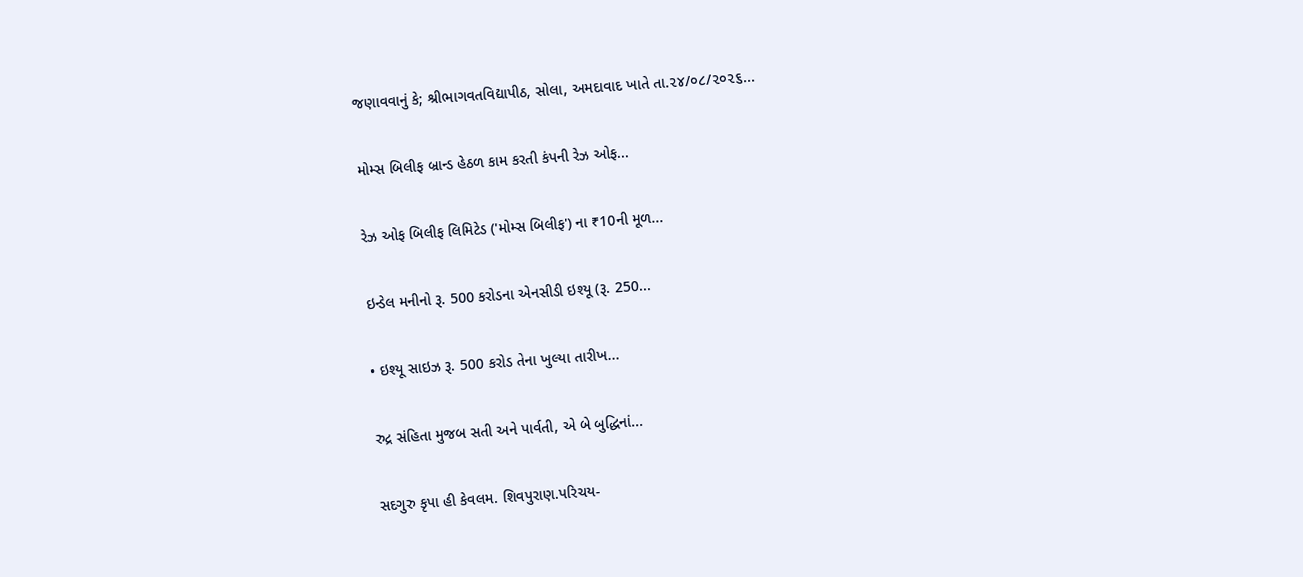જણાવવાનું કે; શ્રીભાગવતવિદ્યાપીઠ, સોલા, અમદાવાદ ખાતે તા.૨૪/૦૮/૨૦૨૬...

મોમ્સ બિલીફ બ્રાન્ડ હેઠળ કામ કરતી કંપની રેઝ ઓફ...

રેઝ ઓફ બિલીફ લિમિટેડ ('મોમ્સ બિલીફ') ના ₹10ની મૂળ...

ઇન્ડેલ મનીનો રૂ. 500 કરોડના એનસીડી ઇશ્યૂ (રૂ. 250...

• ઇશ્યૂ સાઇઝ રૂ. 500 કરોડ તેના ખુલ્યા તારીખ...

રુદ્ર સંહિતા મુજબ સતી અને પાર્વતી, એ બે બુદ્ધિનાં...

સદગુરુ કૃપા હી કેવલમ. શિવપુરાણ.પરિચય-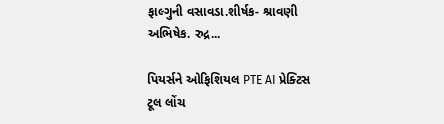ફાલ્ગુની વસાવડા.શીર્ષક- શ્રાવણી અભિષેક. રુદ્ર...

પિયર્સને ઓફિશિયલ PTE AI પ્રેક્ટિસ ટૂલ લોંચ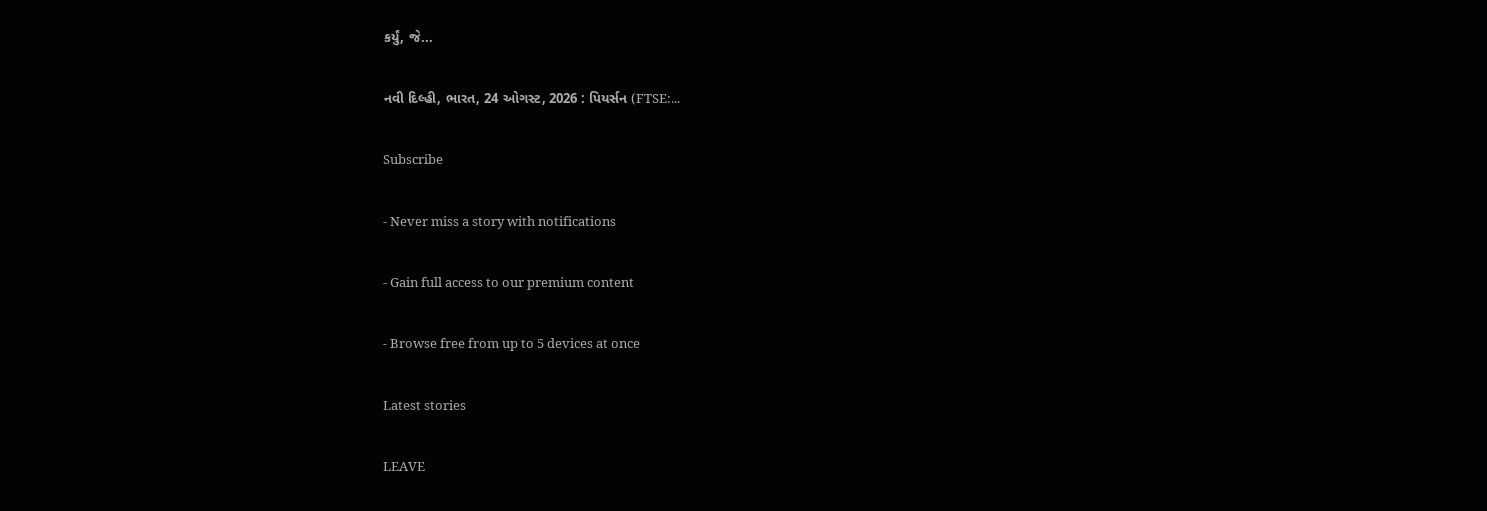કર્યું, જે...

નવી દિલ્હી, ભારત, 24 ઓગસ્ટ, 2026 : પિયર્સન (FTSE:...

Subscribe

- Never miss a story with notifications

- Gain full access to our premium content

- Browse free from up to 5 devices at once

Latest stories

LEAVE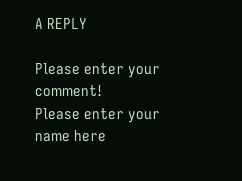A REPLY

Please enter your comment!
Please enter your name here